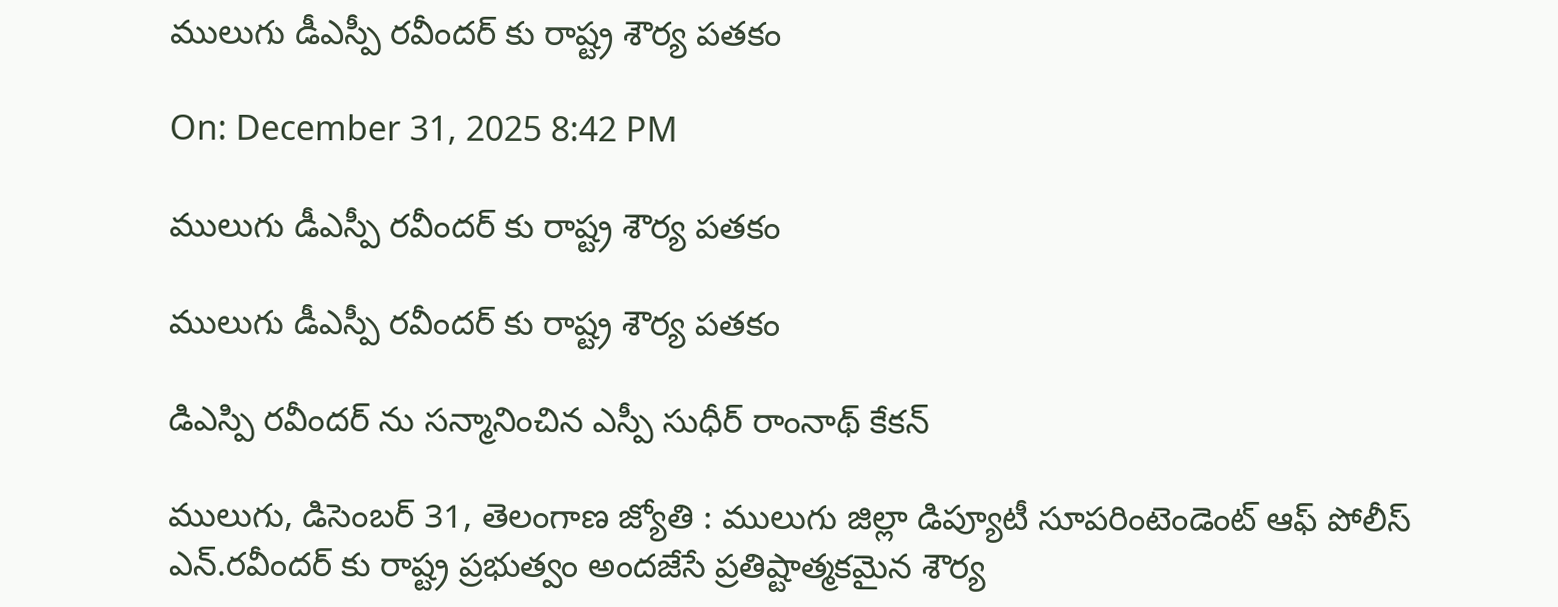ములుగు డీఎస్పీ రవీందర్ కు రాష్ట్ర శౌర్య పతకం

On: December 31, 2025 8:42 PM

ములుగు డీఎస్పీ రవీందర్ కు రాష్ట్ర శౌర్య పతకం

ములుగు డీఎస్పీ రవీందర్ కు రాష్ట్ర శౌర్య పతకం

డిఎస్పి రవీందర్ ను సన్మానించిన ఎస్పీ సుధీర్ రాంనాథ్ కేకన్

ములుగు, డిసెంబర్ 31, తెలంగాణ జ్యోతి : ములుగు జిల్లా డిప్యూటీ సూపరింటెండెంట్ ఆఫ్ పోలీస్ ఎన్.రవీందర్ కు రాష్ట్ర ప్రభుత్వం అందజేసే ప్రతిష్టాత్మకమైన శౌర్య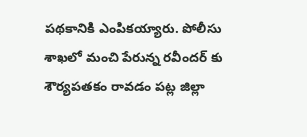పథకానికి ఎంపికయ్యారు. పోలీసు శాఖలో మంచి పేరున్న రవీందర్ కు శౌర్యపతకం రావడం పట్ల జిల్లా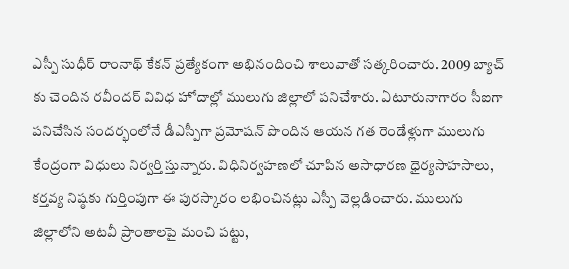ఎస్పీ సుధీర్ రాంనాథ్ కేకన్ ప్రత్యేకంగా అభినందించి శాలువాతో సత్కరించారు. 2009 బ్యాచ్ కు చెందిన రవీందర్ వివిధ హోదాల్లో ములుగు జిల్లాలో పనిచేశారు. ఏటూరునాగారం సీఐగా పనిచేసిన సందర్భంలోనే డీఎస్పీగా ప్రమోషన్ పొందిన ఆయన గత రెండేళ్లుగా ములుగు కేంద్రంగా విధులు నిర్వర్తి స్తున్నారు. విధినిర్వహణలో చూపిన అసాధారణ ధైర్యసాహసాలు, కర్తవ్య నిష్ఠకు గుర్తింపుగా ఈ పురస్కారం లభించినట్లు ఎస్పీ వెల్లడించారు. ములుగు జిల్లాలోని అటవీ ప్రాంతాలపై మంచి పట్టు,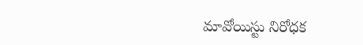మావోయిస్టు నిరోధక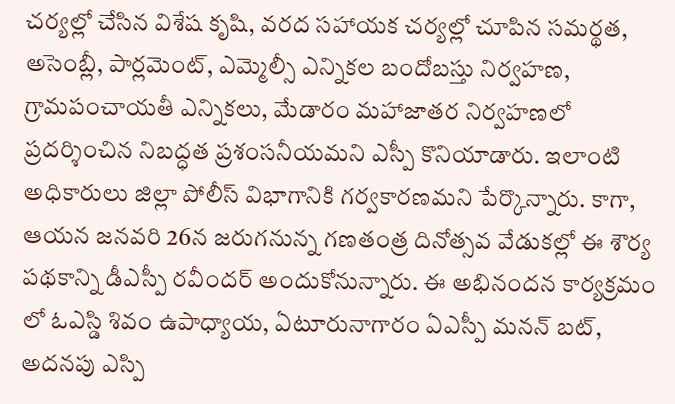చర్యల్లో చేసిన విశేష కృషి, వరద సహాయక చర్యల్లో చూపిన సమర్థత, అసెంబ్లీ, పార్లమెంట్, ఎమ్మెల్సీ ఎన్నికల బందోబస్తు నిర్వహణ, గ్రామపంచాయతీ ఎన్నికలు, మేడారం మహాజాతర నిర్వహణలో ప్రదర్శించిన నిబద్ధత ప్రశంసనీయమని ఎస్పీ కొనియాడారు. ఇలాంటి అధికారులు జిల్లా పోలీస్ విభాగానికి గర్వకారణమని పేర్కొన్నారు. కాగా, ఆయన జనవరి 26న జరుగనున్న గణతంత్ర దినోత్సవ వేడుకల్లో ఈ శౌర్య పథకాన్ని డీఎస్పీ రవీందర్ అందుకోనున్నారు. ఈ అభినందన కార్యక్రమం లో ఓఎస్డి శివం ఉపాధ్యాయ, ఏటూరునాగారం ఏఎస్పీ మనన్ బట్, అదనపు ఎస్పి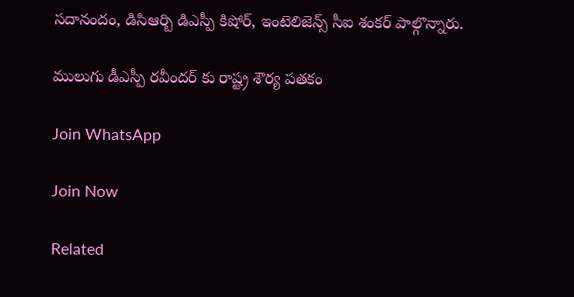సదానందం, డిసిఆర్బి డిఎస్పీ కిషోర్, ఇంటెలిజెన్స్ సీఐ శంకర్ పాల్గొన్నారు.

ములుగు డీఎస్పీ రవీందర్ కు రాష్ట్ర శౌర్య పతకం

Join WhatsApp

Join Now

Related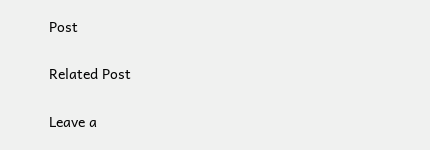Post

Related Post

Leave a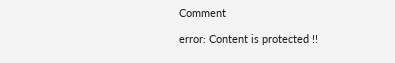Comment

error: Content is protected !!